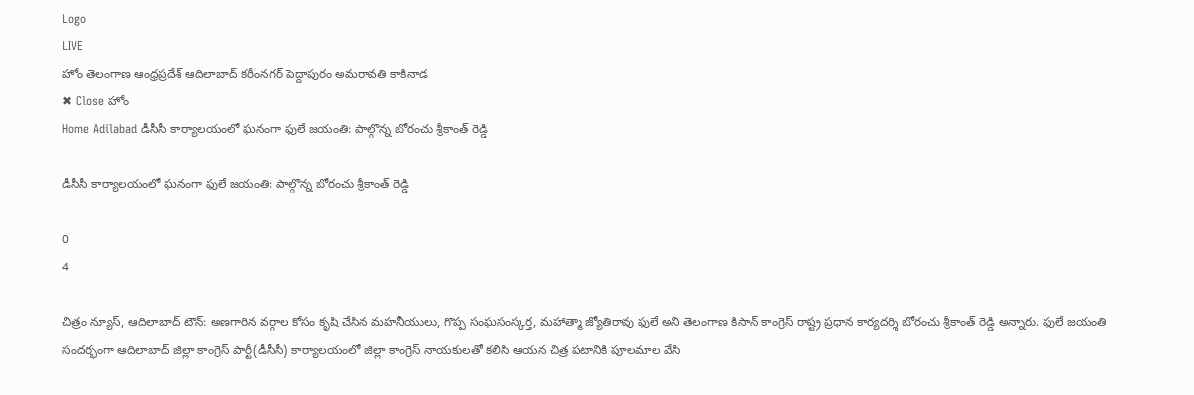Logo
LIVE
హోం తెలంగాణ ఆంధ్రప్రదేశ్ ఆదిలాబాద్ కరీంనగర్ పెద్దాపురం అమరావతి కాకినాడ
✖ Close హోం
Home Adilabad డీసీసీ కార్యాలయంలో ఘనంగా ఫులే జయంతి: పాల్గొన్న బోరంచు శ్రీకాంత్ రెడ్డి

డీసీసీ కార్యాలయంలో ఘనంగా ఫులే జయంతి: పాల్గొన్న బోరంచు శ్రీకాంత్ రెడ్డి

0
4

చిత్రం న్యూస్, ఆదిలాబాద్ టౌన్: అణగారిన వర్గాల కోసం కృషి చేసిన మహనీయులు, గొప్ప సంఘసంస్కర్త, మహాత్మా జ్యోతిరావు ఫులే అని తెలంగాణ కిసాన్ కాంగ్రెస్ రాష్ట్ర ప్రధాన కార్యదర్శి బోరంచు శ్రీకాంత్ రెడ్డి అన్నారు. ఫులే జయంతి సందర్భంగా ఆదిలాబాద్ జిల్లా కాంగ్రెస్ పార్టీ(డీసీసీ) కార్యాలయంలో జిల్లా కాంగ్రెస్ నాయకులతో కలిసి ఆయన చిత్ర పటానికి పూలమాల వేసి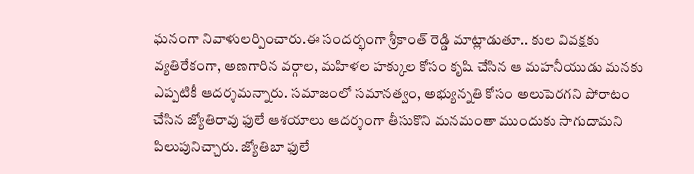ఘనంగా నివాళులర్పించారు.ఈ సందర్భంగా శ్రీకాంత్ రెడ్డి మాట్లాడుతూ.. కుల వివక్షకు వ్యతిరేకంగా, అణగారిన వర్గాల, మహిళల హక్కుల కోసం కృషి చేసిన ఆ మహనీయుడు మనకు ఎప్పటికీ ఆదర్శమన్నారు. సమాజంలో సమానత్వం, అభ్యున్నతి కోసం అలుపెరగని పోరాటం చేసిన జ్యోతిరావు ఫులే ఆశయాలు ఆదర్శంగా తీసుకొని మనమంతా ముందుకు సాగుదామని పిలుపునిచ్చారు. జ్యోతిబా ఫులే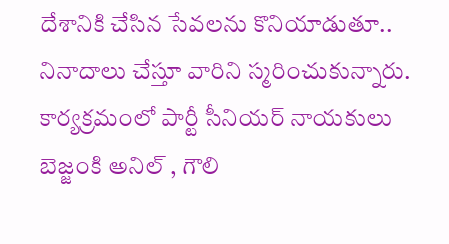దేశానికి చేసిన సేవలను కొనియాడుతూ.. నినాదాలు చేస్తూ వారిని స్మరించుకున్నారు. కార్యక్రమంలో పార్టీ సీనియర్ నాయకులు బెజ్జంకి అనిల్ , గౌలి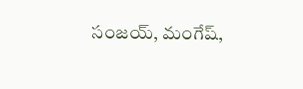సంజయ్, మంగేష్,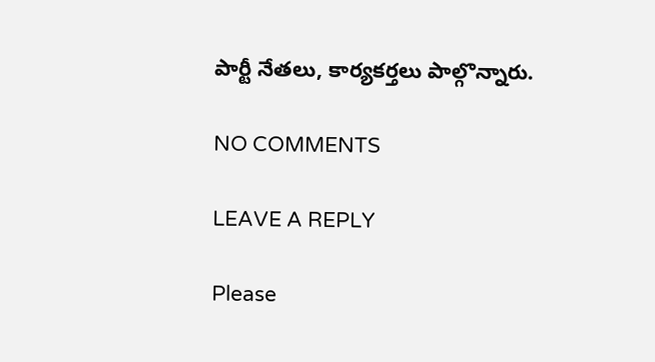పార్టీ నేతలు, కార్యకర్తలు పాల్గొన్నారు.

NO COMMENTS

LEAVE A REPLY

Please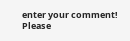enter your comment!
Please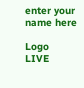enter your name here

Logo
LIVE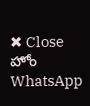✖ Close హోం
WhatsApp